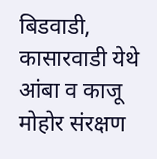बिडवाडी, कासारवाडी येथे आंबा व काजू मोहोर संरक्षण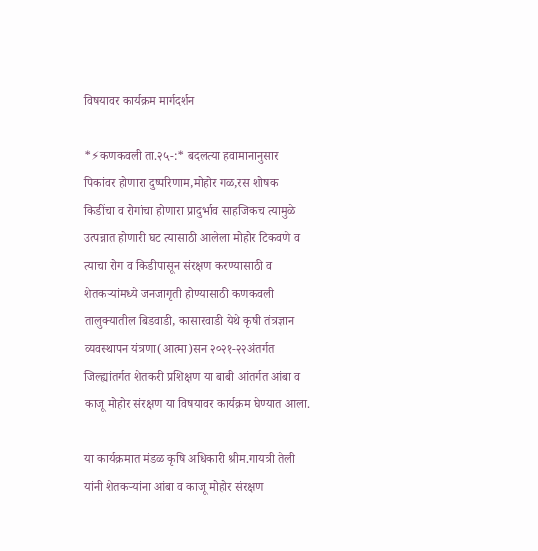विषयावर कार्यक्रम मार्गदर्शन

*⚡कणकवली ता.२५-:* बदलत्या हवामानानुसार पिकांवर होणारा दुष्परिणाम,मोहोर गळ,रस शोषक किडींचा व रोगांचा होणारा प्रादुर्भाव साहजिकच त्यामुळे उत्पन्नात होणारी घट त्यासाठी आलेला मोहोर टिकवणे व त्याचा रोग व किडीपासून संरक्षण करण्यासाठी व शेतकऱ्यांमध्ये जनजागृती होण्यासाठी कणकवली तालुक्यातील बिडवाडी, कासारवाडी येथे कृषी तंत्रज्ञान व्यवस्थापन यंत्रणा(आत्मा)सन २०२१-२२अंतर्गत जिल्ह्यांतर्गत शेतकरी प्रशिक्षण या बाबी आंतर्गत आंबा व काजू मोहोर संरक्षण या विषयावर कार्यक्रम घेण्यात आला.

या कार्यक्रमात मंडळ कृषि अधिकारी श्रीम.गायत्री तेली यांनी शेतकऱ्यांना आंबा व काजू मोहोर संरक्षण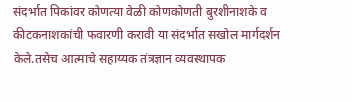संदर्भात पिकांवर कोणत्या वेळी कोणकोणती बुरशीनाशके व कीटकनाशकांची फवारणी करावी या संदर्भात सखोल मार्गदर्शन केले.तसेच आत्माचे सहाय्यक तंत्रज्ञान व्यवस्थापक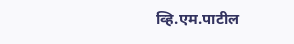व्हि.एम.पाटील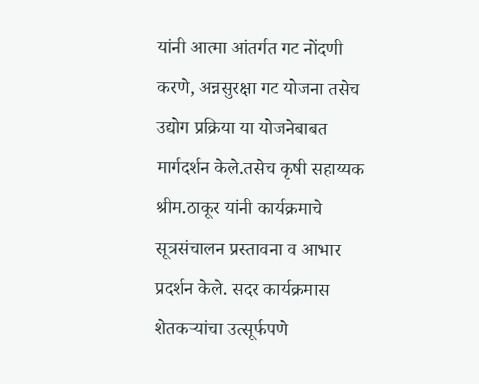यांनी आत्मा आंतर्गत गट नोंदणी करणे, अन्नसुरक्षा गट योजना तसेच उद्योग प्रक्रिया या योजनेबाबत मार्गदर्शन केले.तसेच कृषी सहाय्यक श्रीम.ठाकूर यांनी कार्यक्रमाचे सूत्रसंचालन प्रस्तावना व आभार प्रदर्शन केले. सदर कार्यक्रमास शेतकऱ्यांचा उत्सूर्फपणे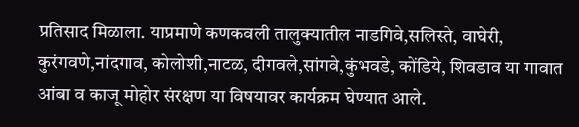प्रतिसाद मिळाला. याप्रमाणे कणकवली तालुक्यातील नाडगिवे,सलिस्ते, वाघेरी, कुरंगवणे,नांदगाव, कोलोशी,नाटळ, दीगवले,सांगवे,कुंभवडे, कोंडिये, शिवडाव या गावात आंबा व काजू मोहोर संरक्षण या विषयावर कार्यक्रम घेण्यात आले.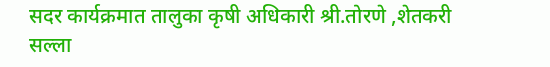सदर कार्यक्रमात तालुका कृषी अधिकारी श्री.तोरणे ,शेतकरी सल्ला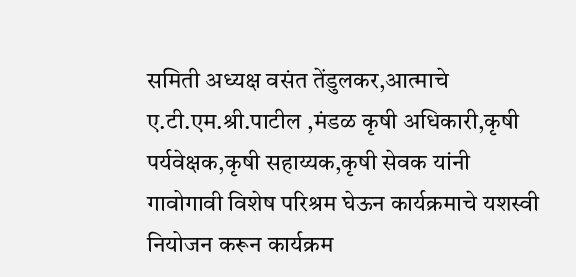समिती अध्यक्ष वसंत तेंडुलकर,आत्माचे ए.टी.एम.श्री.पाटील ,मंडळ कृषी अधिकारी,कृषी पर्यवेक्षक,कृषी सहाय्यक,कृषी सेवक यांनी गावोगावी विशेष परिश्रम घेऊन कार्यक्रमाचे यशस्वी नियोजन करून कार्यक्रम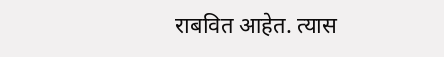राबवित आहेत. त्यास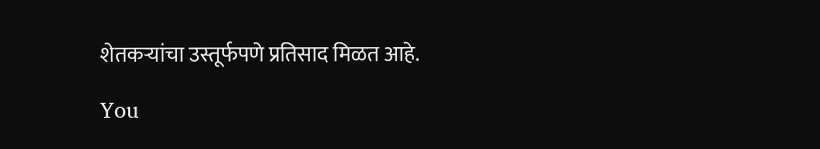शेतकऱ्यांचा उस्तूर्फपणे प्रतिसाद मिळत आहे.

You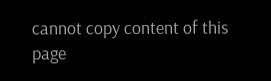cannot copy content of this page